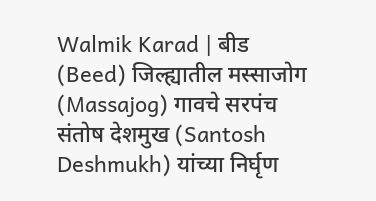Walmik Karad | बीड (Beed) जिल्ह्यातील मस्साजोग (Massajog) गावचे सरपंच संतोष देशमुख (Santosh Deshmukh) यांच्या निर्घृण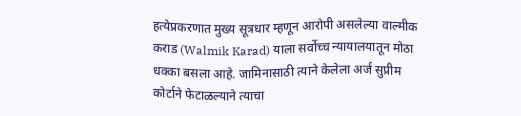हत्येप्रकरणात मुख्य सूत्रधार म्हणून आरोपी असलेल्या वाल्मीक कराड (Walmik Karad) याला सर्वोच्च न्यायालयातून मोठा धक्का बसला आहे. जामिनासाठी त्याने केलेला अर्ज सुप्रीम कोर्टाने फेटाळल्याने त्याचा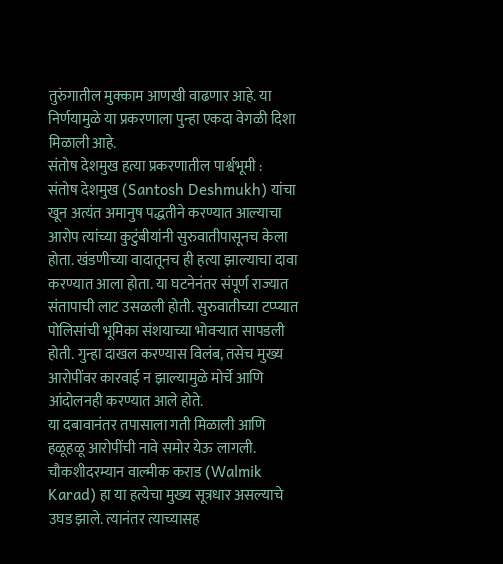तुरुंगातील मुक्काम आणखी वाढणार आहे. या निर्णयामुळे या प्रकरणाला पुन्हा एकदा वेगळी दिशा मिळाली आहे.
संतोष देशमुख हत्या प्रकरणातील पार्श्वभूमी :
संतोष देशमुख (Santosh Deshmukh) यांचा खून अत्यंत अमानुष पद्धतीने करण्यात आल्याचा आरोप त्यांच्या कुटुंबीयांनी सुरुवातीपासूनच केला होता. खंडणीच्या वादातूनच ही हत्या झाल्याचा दावा करण्यात आला होता. या घटनेनंतर संपूर्ण राज्यात संतापाची लाट उसळली होती. सुरुवातीच्या टप्प्यात पोलिसांची भूमिका संशयाच्या भोवऱ्यात सापडली होती. गुन्हा दाखल करण्यास विलंब, तसेच मुख्य आरोपींवर कारवाई न झाल्यामुळे मोर्चे आणि आंदोलनही करण्यात आले होते.
या दबावानंतर तपासाला गती मिळाली आणि हळूहळू आरोपींची नावे समोर येऊ लागली. चौकशीदरम्यान वाल्मीक कराड (Walmik Karad) हा या हत्येचा मुख्य सूत्रधार असल्याचे उघड झाले. त्यानंतर त्याच्यासह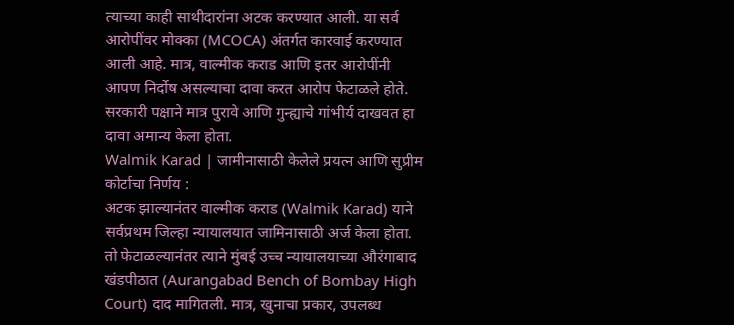त्याच्या काही साथीदारांना अटक करण्यात आली. या सर्व आरोपींवर मोक्का (MCOCA) अंतर्गत कारवाई करण्यात आली आहे. मात्र, वाल्मीक कराड आणि इतर आरोपींनी आपण निर्दोष असल्याचा दावा करत आरोप फेटाळले होते. सरकारी पक्षाने मात्र पुरावे आणि गुन्ह्याचे गांभीर्य दाखवत हा दावा अमान्य केला होता.
Walmik Karad | जामीनासाठी केलेले प्रयत्न आणि सुप्रीम कोर्टाचा निर्णय :
अटक झाल्यानंतर वाल्मीक कराड (Walmik Karad) याने सर्वप्रथम जिल्हा न्यायालयात जामिनासाठी अर्ज केला होता. तो फेटाळल्यानंतर त्याने मुंबई उच्च न्यायालयाच्या औरंगाबाद खंडपीठात (Aurangabad Bench of Bombay High Court) दाद मागितली. मात्र, खुनाचा प्रकार, उपलब्ध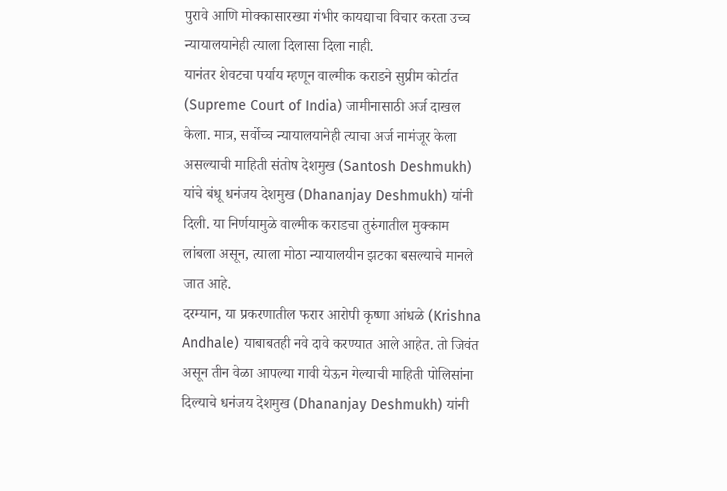पुरावे आणि मोक्कासारख्या गंभीर कायद्याचा विचार करता उच्च न्यायालयानेही त्याला दिलासा दिला नाही.
यानंतर शेवटचा पर्याय म्हणून वाल्मीक कराडने सुप्रीम कोर्टात (Supreme Court of India) जामीनासाठी अर्ज दाखल केला. मात्र, सर्वोच्च न्यायालयानेही त्याचा अर्ज नामंजूर केला असल्याची माहिती संतोष देशमुख (Santosh Deshmukh) यांचे बंधू धनंजय देशमुख (Dhananjay Deshmukh) यांनी दिली. या निर्णयामुळे वाल्मीक कराडचा तुरुंगातील मुक्काम लांबला असून, त्याला मोठा न्यायालयीन झटका बसल्याचे मानले जात आहे.
दरम्यान, या प्रकरणातील फरार आरोपी कृष्णा आंधळे (Krishna Andhale) याबाबतही नवे दावे करण्यात आले आहेत. तो जिवंत असून तीन वेळा आपल्या गावी येऊन गेल्याची माहिती पोलिसांना दिल्याचे धनंजय देशमुख (Dhananjay Deshmukh) यांनी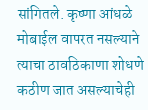सांगितले. कृष्णा आंधळे मोबाईल वापरत नसल्याने त्याचा ठावठिकाणा शोधणे कठीण जात असल्याचेही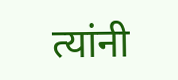त्यांनी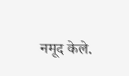नमूद केले.